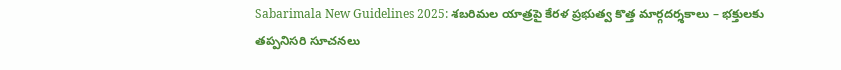Sabarimala New Guidelines 2025: శబరిమల యాత్రపై కేరళ ప్రభుత్వ కొత్త మార్గదర్శకాలు – భక్తులకు తప్పనిసరి సూచనలు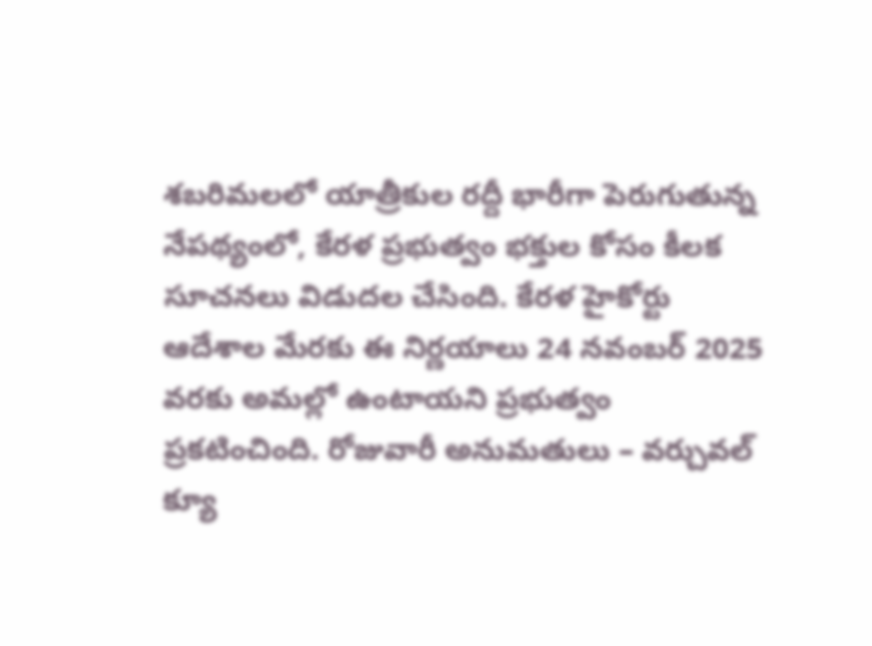శబరిమలలో యాత్రీకుల రద్దీ భారీగా పెరుగుతున్న నేపథ్యంలో, కేరళ ప్రభుత్వం భక్తుల కోసం కీలక సూచనలు విడుదల చేసింది. కేరళ హైకోర్టు ఆదేశాల మేరకు ఈ నిర్ణయాలు 24 నవంబర్ 2025 వరకు అమల్లో ఉంటాయని ప్రభుత్వం ప్రకటించింది. రోజువారీ అనుమతులు – వర్చువల్ క్యూ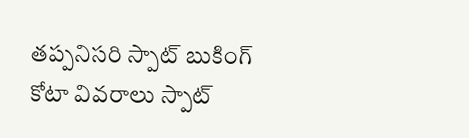తప్పనిసరి స్పాట్ బుకింగ్ కోటా వివరాలు స్పాట్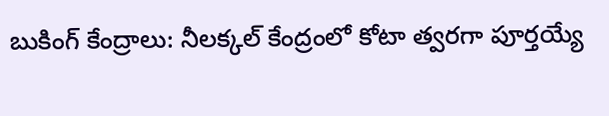బుకింగ్ కేంద్రాలు: నీలక్కల్ కేంద్రంలో కోటా త్వరగా పూర్తయ్యే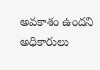అవకాశం ఉందని అధికారులు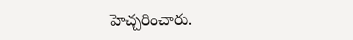హెచ్చరించారు.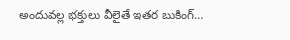అందువల్ల భక్తులు వీలైతే ఇతర బుకింగ్…